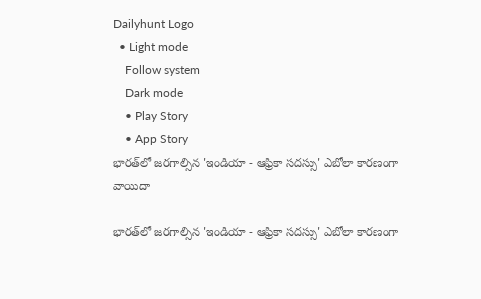Dailyhunt Logo
  • Light mode
    Follow system
    Dark mode
    • Play Story
    • App Story
భారత్‌లో జరగాల్సిన 'ఇండియా - ఆఫ్రికా సదస్సు' ఎబోలా కారణంగా వాయిదా

భారత్‌లో జరగాల్సిన 'ఇండియా - ఆఫ్రికా సదస్సు' ఎబోలా కారణంగా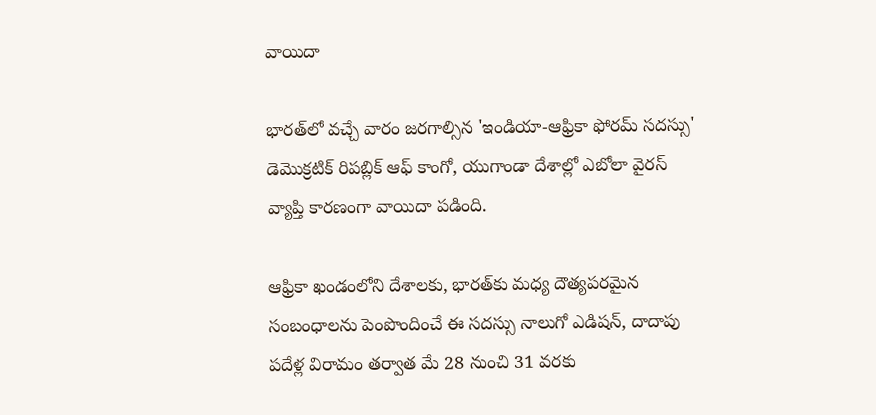వాయిదా

భారత్‌లో వచ్చే వారం జరగాల్సిన 'ఇండియా-ఆఫ్రికా ఫోరమ్ సదస్సు' డెమొక్రటిక్ రిపబ్లిక్ ఆఫ్ కాంగో, యుగాండా దేశాల్లో ఎబోలా వైరస్ వ్యాప్తి కారణంగా వాయిదా పడింది.

ఆఫ్రికా ఖండంలోని దేశాలకు, భారత్‌కు మధ్య దౌత్యపరమైన సంబంధాలను పెంపొందించే ఈ సదస్సు నాలుగో ఎడిషన్, దాదాపు పదేళ్ల విరామం తర్వాత మే 28 నుంచి 31 వరకు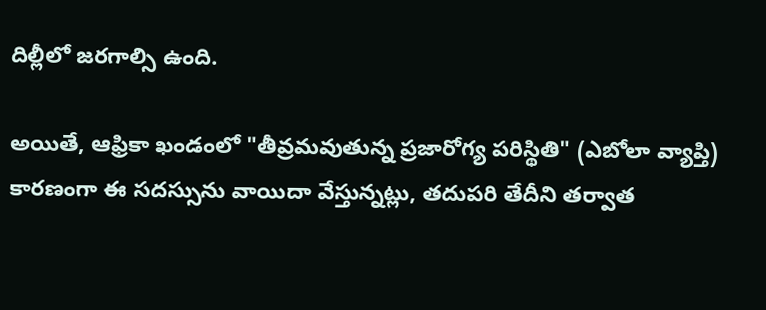దిల్లీలో జరగాల్సి ఉంది.

అయితే, ఆఫ్రికా ఖండంలో "తీవ్రమవుతున్న ప్రజారోగ్య పరిస్థితి" (ఎబోలా వ్యాప్తి) కారణంగా ఈ సదస్సును వాయిదా వేస్తున్నట్లు, తదుపరి తేదీని తర్వాత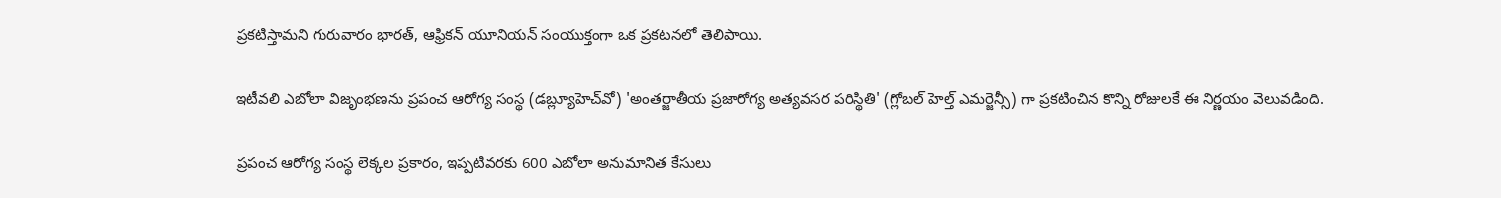ప్రకటిస్తామని గురువారం భారత్, ఆఫ్రికన్ యూనియన్ సంయుక్తంగా ఒక ప్రకటనలో తెలిపాయి.

ఇటీవలి ఎబోలా విజృంభణను ప్రపంచ ఆరోగ్య సంస్థ (డబ్ల్యూహెచ్‌వో) 'అంతర్జాతీయ ప్రజారోగ్య అత్యవసర పరిస్థితి' (గ్లోబల్ హెల్త్ ఎమర్జెన్సీ) గా ప్రకటించిన కొన్ని రోజులకే ఈ నిర్ణయం వెలువడింది.

ప్రపంచ ఆరోగ్య సంస్థ లెక్కల ప్రకారం, ఇప్పటివరకు 600 ఎబోలా అనుమానిత కేసులు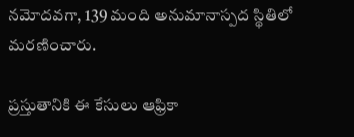నమోదవగా, 139 మంది అనుమానాస్పద స్థితిలో మరణించారు.

ప్రస్తుతానికి ఈ కేసులు ఆఫ్రికా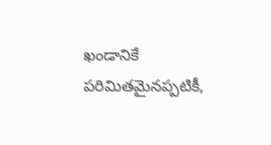ఖండానికే పరిమితమైనప్పటికీ,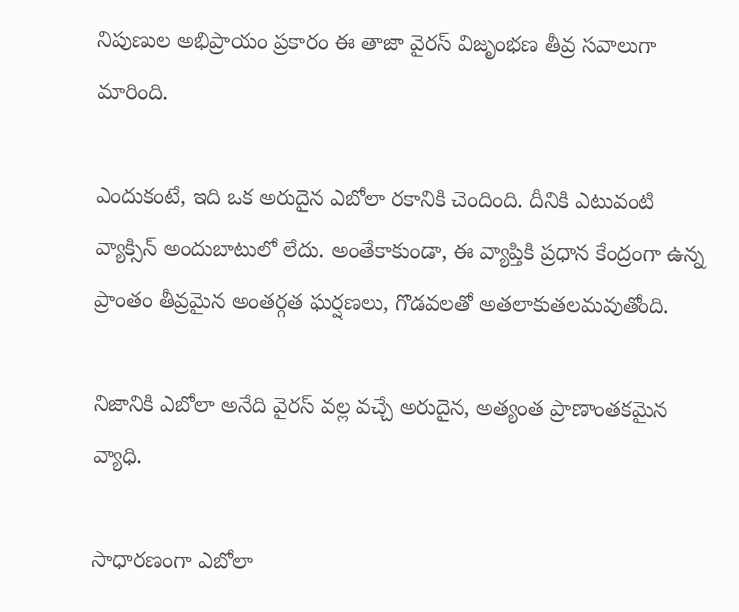నిపుణుల అభిప్రాయం ప్రకారం ఈ తాజా వైరస్ విజృంభణ తీవ్ర సవాలుగా మారింది.

ఎందుకంటే, ఇది ఒక అరుదైన ఎబోలా రకానికి చెందింది. దీనికి ఎటువంటి వ్యాక్సిన్ అందుబాటులో లేదు. అంతేకాకుండా, ఈ వ్యాప్తికి ప్రధాన కేంద్రంగా ఉన్న ప్రాంతం తీవ్రమైన అంతర్గత ఘర్షణలు, గొడవలతో అతలాకుతలమవుతోంది.

నిజానికి ఎబోలా అనేది వైరస్ వల్ల వచ్చే అరుదైన, అత్యంత ప్రాణాంతకమైన వ్యాధి.

సాధారణంగా ఎబోలా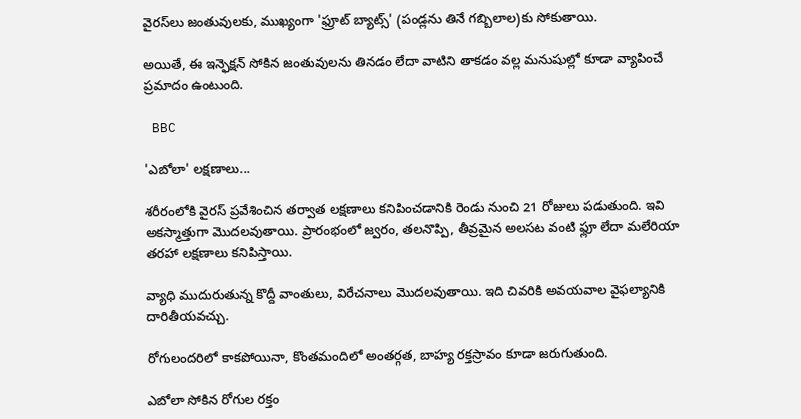వైరస్‌లు జంతువులకు, ముఖ్యంగా 'ఫ్రూట్ బ్యాట్స్' (పండ్లను తినే గబ్బిలాల)కు సోకుతాయి.

అయితే, ఈ ఇన్ఫెక్షన్ సోకిన జంతువులను తినడం లేదా వాటిని తాకడం వల్ల మనుషుల్లో కూడా వ్యాపించే ప్రమాదం ఉంటుంది.

 BBC

'ఎబోలా' లక్షణాలు...

శరీరంలోకి వైరస్ ప్రవేశించిన తర్వాత లక్షణాలు కనిపించడానికి రెండు నుంచి 21 రోజులు పడుతుంది. ఇవి అకస్మాత్తుగా మొదలవుతాయి. ప్రారంభంలో జ్వరం, తలనొప్పి, తీవ్రమైన అలసట వంటి ఫ్లూ లేదా మలేరియా తరహా లక్షణాలు కనిపిస్తాయి.

వ్యాధి ముదురుతున్న కొద్దీ వాంతులు, విరేచనాలు మొదలవుతాయి. ఇది చివరికి అవయవాల వైఫల్యానికి దారితీయవచ్చు.

రోగులందరిలో కాకపోయినా, కొంతమందిలో అంతర్గత, బాహ్య రక్తస్రావం కూడా జరుగుతుంది.

ఎబోలా సోకిన రోగుల రక్తం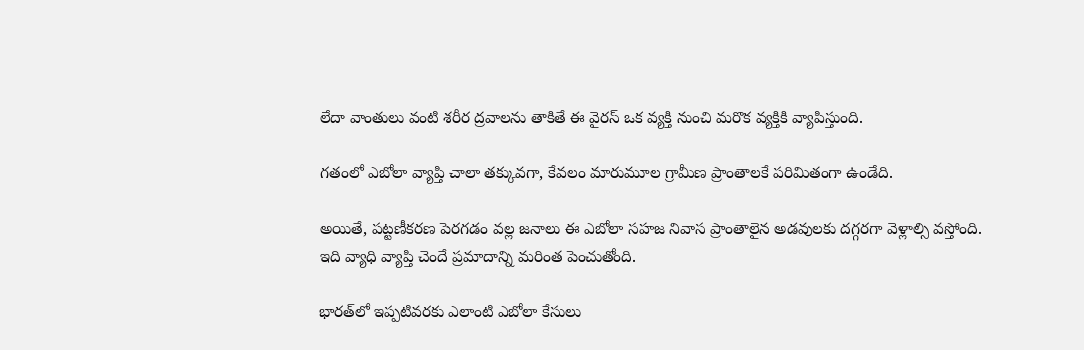లేదా వాంతులు వంటి శరీర ద్రవాలను తాకితే ఈ వైరస్ ఒక వ్యక్తి నుంచి మరొక వ్యక్తికి వ్యాపిస్తుంది.

గతంలో ఎబోలా వ్యాప్తి చాలా తక్కువగా, కేవలం మారుమూల గ్రామీణ ప్రాంతాలకే పరిమితంగా ఉండేది.

అయితే, పట్టణీకరణ పెరగడం వల్ల జనాలు ఈ ఎబోలా సహజ నివాస ప్రాంతాలైన అడవులకు దగ్గరగా వెళ్లాల్సి వస్తోంది. ఇది వ్యాధి వ్యాప్తి చెందే ప్రమాదాన్ని మరింత పెంచుతోంది.

భారత్‌లో ఇప్పటివరకు ఎలాంటి ఎబోలా కేసులు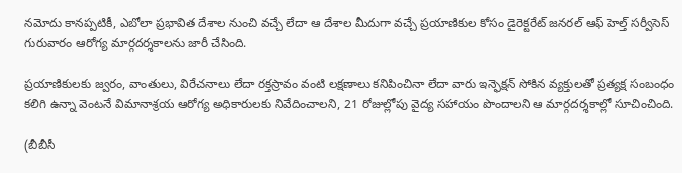నమోదు కానప్పటికీ, ఎబోలా ప్రభావిత దేశాల నుంచి వచ్చే లేదా ఆ దేశాల మీదుగా వచ్చే ప్రయాణికుల కోసం డైరెక్టరేట్ జనరల్ ఆఫ్ హెల్త్ సర్వీసెస్ గురువారం ఆరోగ్య మార్గదర్శకాలను జారీ చేసింది.

ప్రయాణికులకు జ్వరం, వాంతులు, విరేచనాలు లేదా రక్తస్రావం వంటి లక్షణాలు కనిపించినా లేదా వారు ఇన్ఫెక్షన్ సోకిన వ్యక్తులతో ప్రత్యక్ష సంబంధం కలిగి ఉన్నా వెంటనే విమానాశ్రయ ఆరోగ్య అధికారులకు నివేదించాలని, 21 రోజుల్లోపు వైద్య సహాయం పొందాలని ఆ మార్గదర్శకాల్లో సూచించింది.

(బీబీసీ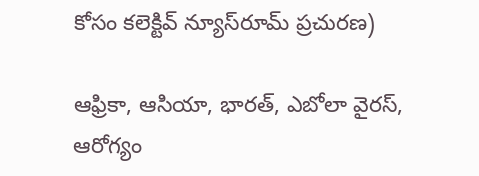కోసం కలెక్టివ్ న్యూస్‌రూమ్ ప్రచురణ)

ఆఫ్రికా, ఆసియా, భారత్, ఎబోలా వైరస్, ఆరోగ్యం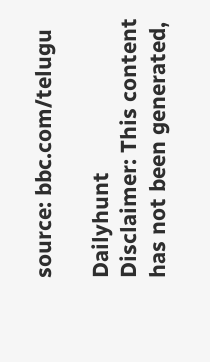source: bbc.com/telugu

Dailyhunt
Disclaimer: This content has not been generated,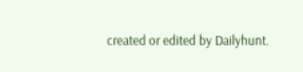created or edited by Dailyhunt.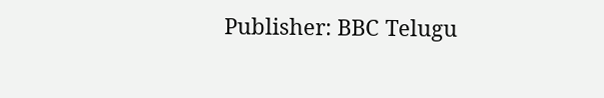Publisher: BBC Telugu